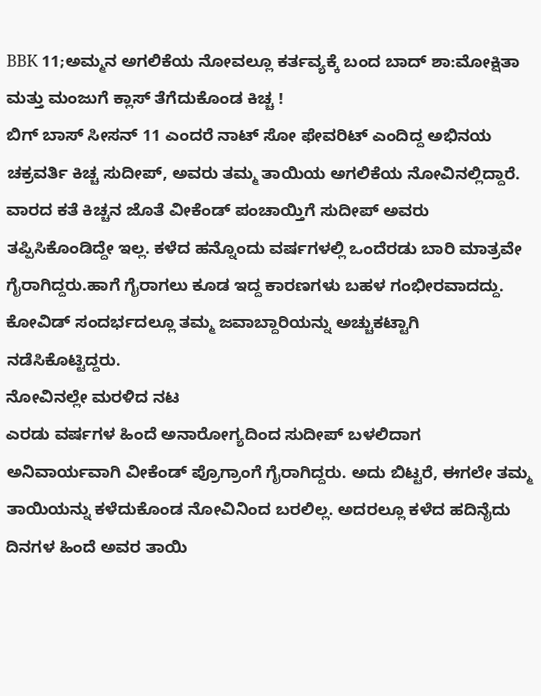BBK 11;ಅಮ್ಮನ ಅಗಲಿಕೆಯ ನೋವಲ್ಲೂ ಕರ್ತವ್ಯಕ್ಕೆ ಬಂದ ಬಾದ್ ಶಾ:ಮೋಕ್ಷಿತಾ ಮತ್ತು ಮಂಜುಗೆ ಕ್ಲಾಸ್ ತೆಗೆದುಕೊಂಡ ಕಿಚ್ಚ !
ಬಿಗ್ ಬಾಸ್ ಸೀಸನ್ 11 ಎಂದರೆ ನಾಟ್ ಸೋ ಫೇವರಿಟ್ ಎಂದಿದ್ದ ಅಭಿನಯ ಚಕ್ರವರ್ತಿ ಕಿಚ್ಚ ಸುದೀಪ್, ಅವರು ತಮ್ಮ ತಾಯಿಯ ಅಗಲಿಕೆಯ ನೋವಿನಲ್ಲಿದ್ದಾರೆ. ವಾರದ ಕತೆ ಕಿಚ್ಚನ ಜೊತೆ ವೀಕೆಂಡ್ ಪಂಚಾಯ್ತಿಗೆ ಸುದೀಪ್ ಅವರು ತಪ್ಪಿಸಿಕೊಂಡಿದ್ದೇ ಇಲ್ಲ. ಕಳೆದ ಹನ್ನೊಂದು ವರ್ಷಗಳಲ್ಲಿ ಒಂದೆರಡು ಬಾರಿ ಮಾತ್ರವೇ ಗೈರಾಗಿದ್ದರು.ಹಾಗೆ ಗೈರಾಗಲು ಕೂಡ ಇದ್ದ ಕಾರಣಗಳು ಬಹಳ ಗಂಭೀರವಾದದ್ದು. ಕೋವಿಡ್ ಸಂದರ್ಭದಲ್ಲೂ ತಮ್ಮ ಜವಾಬ್ದಾರಿಯನ್ನು ಅಚ್ಚುಕಟ್ಟಾಗಿ ನಡೆಸಿಕೊಟ್ಟಿದ್ದರು.
ನೋವಿನಲ್ಲೇ ಮರಳಿದ ನಟ
ಎರಡು ವರ್ಷಗಳ ಹಿಂದೆ ಅನಾರೋಗ್ಯದಿಂದ ಸುದೀಪ್ ಬಳಲಿದಾಗ ಅನಿವಾರ್ಯವಾಗಿ ವೀಕೆಂಡ್ ಪ್ರೊಗ್ರಾಂಗೆ ಗೈರಾಗಿದ್ದರು. ಅದು ಬಿಟ್ಟರೆ, ಈಗಲೇ ತಮ್ಮ ತಾಯಿಯನ್ನು ಕಳೆದುಕೊಂಡ ನೋವಿನಿಂದ ಬರಲಿಲ್ಲ. ಅದರಲ್ಲೂ ಕಳೆದ ಹದಿನೈದು ದಿನಗಳ ಹಿಂದೆ ಅವರ ತಾಯಿ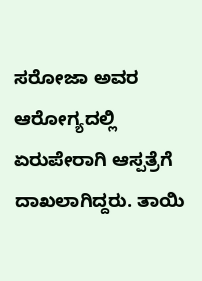ಸರೋಜಾ ಅವರ ಆರೋಗ್ಯದಲ್ಲಿ ಏರುಪೇರಾಗಿ ಆಸ್ಪತ್ರೆಗೆ ದಾಖಲಾಗಿದ್ದರು. ತಾಯಿ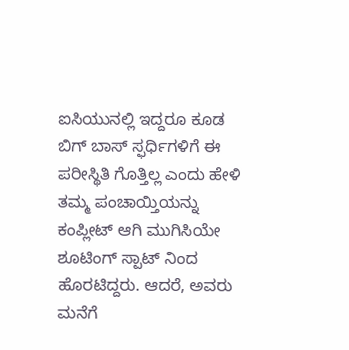ಐಸಿಯುನಲ್ಲಿ ಇದ್ದರೂ ಕೂಡ ಬಿಗ್ ಬಾಸ್ ಸ್ಫರ್ಧಿಗಳಿಗೆ ಈ ಪರೀಸ್ಥಿತಿ ಗೊತ್ತಿಲ್ಲ ಎಂದು ಹೇಳಿ ತಮ್ಮ ಪಂಚಾಯ್ತಿಯನ್ನು ಕಂಪ್ಲೀಟ್ ಆಗಿ ಮುಗಿಸಿಯೇ ಶೂಟಿಂಗ್ ಸ್ಪಾಟ್ ನಿಂದ ಹೊರಟಿದ್ದರು. ಆದರೆ, ಅವರು ಮನೆಗೆ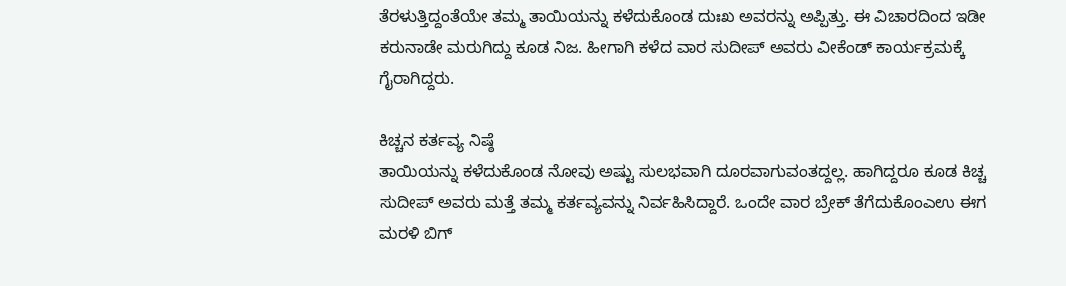ತೆರಳುತ್ತಿದ್ದಂತೆಯೇ ತಮ್ಮ ತಾಯಿಯನ್ನು ಕಳೆದುಕೊಂಡ ದುಃಖ ಅವರನ್ನು ಅಪ್ಪಿತ್ತು. ಈ ವಿಚಾರದಿಂದ ಇಡೀ ಕರುನಾಡೇ ಮರುಗಿದ್ದು ಕೂಡ ನಿಜ. ಹೀಗಾಗಿ ಕಳೆದ ವಾರ ಸುದೀಪ್ ಅವರು ವೀಕೆಂಡ್ ಕಾರ್ಯಕ್ರಮಕ್ಕೆ ಗೈರಾಗಿದ್ದರು.

ಕಿಚ್ಚನ ಕರ್ತವ್ಯ ನಿಷ್ಠೆ
ತಾಯಿಯನ್ನು ಕಳೆದುಕೊಂಡ ನೋವು ಅಷ್ಟು ಸುಲಭವಾಗಿ ದೂರವಾಗುವಂತದ್ದಲ್ಲ. ಹಾಗಿದ್ದರೂ ಕೂಡ ಕಿಚ್ಚ ಸುದೀಪ್ ಅವರು ಮತ್ತೆ ತಮ್ಮ ಕರ್ತವ್ಯವನ್ನು ನಿರ್ವಹಿಸಿದ್ದಾರೆ. ಒಂದೇ ವಾರ ಬ್ರೇಕ್ ತೆಗೆದುಕೊಂಎಉ ಈಗ ಮರಳಿ ಬಿಗ್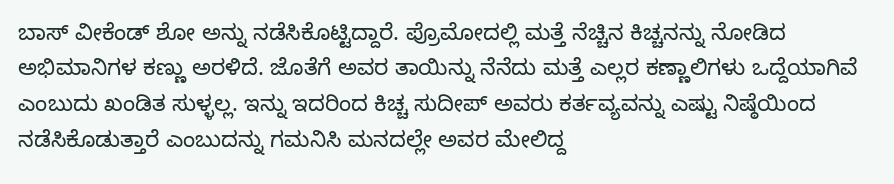ಬಾಸ್ ವೀಕೆಂಡ್ ಶೋ ಅನ್ನು ನಡೆಸಿಕೊಟ್ಟಿದ್ದಾರೆ. ಪ್ರೊಮೋದಲ್ಲಿ ಮತ್ತೆ ನೆಚ್ಚಿನ ಕಿಚ್ಚನನ್ನು ನೋಡಿದ ಅಭಿಮಾನಿಗಳ ಕಣ್ಣು ಅರಳಿದೆ. ಜೊತೆಗೆ ಅವರ ತಾಯಿನ್ನು ನೆನೆದು ಮತ್ತೆ ಎಲ್ಲರ ಕಣ್ಣಾಲಿಗಳು ಒದ್ದೆಯಾಗಿವೆ ಎಂಬುದು ಖಂಡಿತ ಸುಳ್ಳಲ್ಲ. ಇನ್ನು ಇದರಿಂದ ಕಿಚ್ಚ ಸುದೀಪ್ ಅವರು ಕರ್ತವ್ಯವನ್ನು ಎಷ್ಟು ನಿಷ್ಠೆಯಿಂದ ನಡೆಸಿಕೊಡುತ್ತಾರೆ ಎಂಬುದನ್ನು ಗಮನಿಸಿ ಮನದಲ್ಲೇ ಅವರ ಮೇಲಿದ್ದ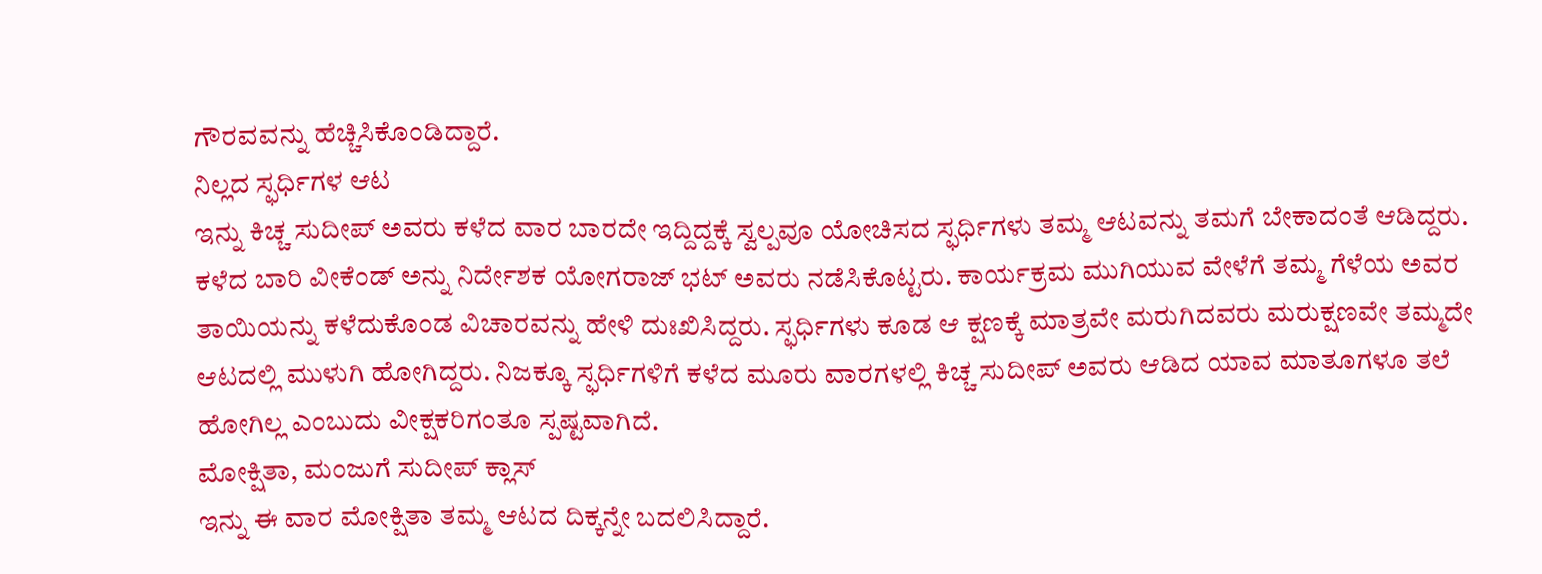ಗೌರವವನ್ನು ಹೆಚ್ಚಿಸಿಕೊಂಡಿದ್ದಾರೆ.
ನಿಲ್ಲದ ಸ್ಫರ್ಧಿಗಳ ಆಟ
ಇನ್ನು ಕಿಚ್ಚ ಸುದೀಪ್ ಅವರು ಕಳೆದ ವಾರ ಬಾರದೇ ಇದ್ದಿದ್ದಕ್ಕೆ ಸ್ವಲ್ಪವೂ ಯೋಚಿಸದ ಸ್ಫರ್ಧಿಗಳು ತಮ್ಮ ಆಟವನ್ನು ತಮಗೆ ಬೇಕಾದಂತೆ ಆಡಿದ್ದರು. ಕಳೆದ ಬಾರಿ ವೀಕೆಂಡ್ ಅನ್ನು ನಿರ್ದೇಶಕ ಯೋಗರಾಜ್ ಭಟ್ ಅವರು ನಡೆಸಿಕೊಟ್ಟರು. ಕಾರ್ಯಕ್ರಮ ಮುಗಿಯುವ ವೇಳೆಗೆ ತಮ್ಮ ಗೆಳೆಯ ಅವರ ತಾಯಿಯನ್ನು ಕಳೆದುಕೊಂಡ ವಿಚಾರವನ್ನು ಹೇಳಿ ದುಃಖಿಸಿದ್ದರು. ಸ್ಫರ್ಧಿಗಳು ಕೂಡ ಆ ಕ್ಷಣಕ್ಕೆ ಮಾತ್ರವೇ ಮರುಗಿದವರು ಮರುಕ್ಷಣವೇ ತಮ್ಮದೇ ಆಟದಲ್ಲಿ ಮುಳುಗಿ ಹೋಗಿದ್ದರು. ನಿಜಕ್ಕೂ ಸ್ಫರ್ಧಿಗಳಿಗೆ ಕಳೆದ ಮೂರು ವಾರಗಳಲ್ಲಿ ಕಿಚ್ಚ ಸುದೀಪ್ ಅವರು ಆಡಿದ ಯಾವ ಮಾತೂಗಳೂ ತಲೆ ಹೋಗಿಲ್ಲ ಎಂಬುದು ವೀಕ್ಷಕರಿಗಂತೂ ಸ್ಪಷ್ಟವಾಗಿದೆ.
ಮೋಕ್ಷಿತಾ, ಮಂಜುಗೆ ಸುದೀಪ್ ಕ್ಲಾಸ್
ಇನ್ನು ಈ ವಾರ ಮೋಕ್ಷಿತಾ ತಮ್ಮ ಆಟದ ದಿಕ್ಕನ್ನೇ ಬದಲಿಸಿದ್ದಾರೆ.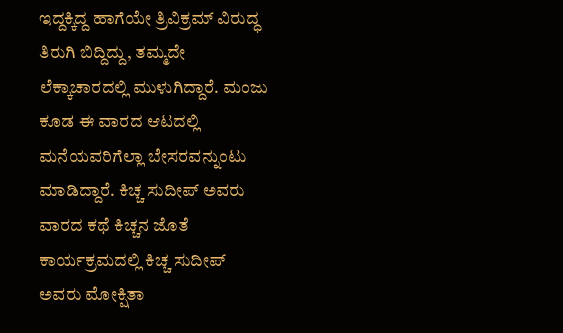ಇದ್ದಕ್ಕಿದ್ದ ಹಾಗೆಯೇ ತ್ರಿವಿಕ್ರಮ್ ವಿರುದ್ಧ ತಿರುಗಿ ಬಿದ್ದಿದ್ದು, ತಮ್ಮದೇ ಲೆಕ್ಕಾಚಾರದಲ್ಲಿ ಮುಳುಗಿದ್ದಾರೆ. ಮಂಜು ಕೂಡ ಈ ವಾರದ ಆಟದಲ್ಲಿ ಮನೆಯವರಿಗೆಲ್ಲಾ ಬೇಸರವನ್ನುಂಟು ಮಾಡಿದ್ದಾರೆ. ಕಿಚ್ಚ ಸುದೀಪ್ ಅವರು ವಾರದ ಕಥೆ ಕಿಚ್ಚನ ಜೊತೆ ಕಾರ್ಯಕ್ರಮದಲ್ಲಿ ಕಿಚ್ಚ ಸುದೀಪ್ ಅವರು ಮೋಕ್ಷಿತಾ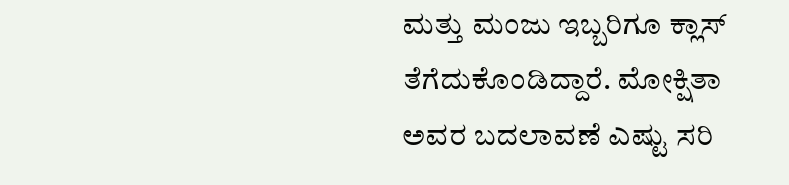ಮತ್ತು ಮಂಜು ಇಬ್ಬರಿಗೂ ಕ್ಲಾಸ್ ತೆಗೆದುಕೊಂಡಿದ್ದಾರೆ. ಮೋಕ್ಷಿತಾ ಅವರ ಬದಲಾವಣೆ ಎಷ್ಟು ಸರಿ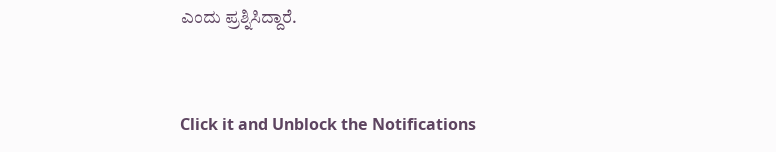ಎಂದು ಪ್ರಶ್ನಿಸಿದ್ದಾರೆ.


Click it and Unblock the Notifications